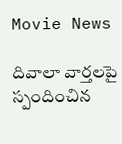Movie News

దివాలా వార్తలపై స్పందించిన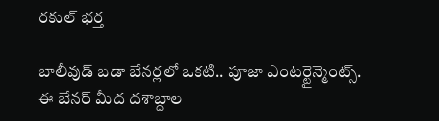రకుల్ భర్త

బాలీవుడ్ బడా బేనర్లలో ఒకటి.. పూజా ఎంటర్టైన్మెంట్స్. ఈ బేనర్ మీద దశాబ్దాల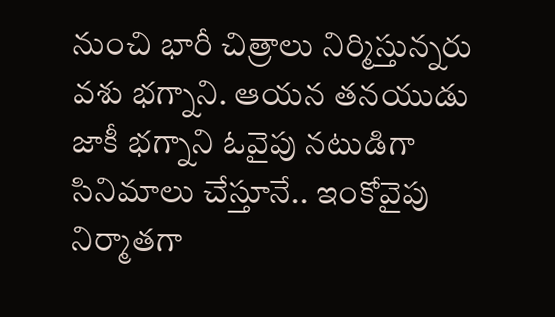నుంచి భారీ చిత్రాలు నిర్మిస్తున్నరు వశు భగ్నాని. ఆయన తనయుడు జాకీ భగ్నాని ఓవైపు నటుడిగా సినిమాలు చేస్తూనే.. ఇంకోవైపు నిర్మాతగా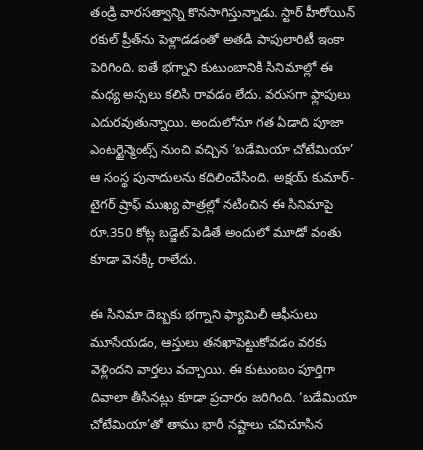తండ్రి వారసత్వాన్ని కొనసాగిస్తున్నాడు. స్టార్ హీరోయిన్ రకుల్ ప్రీత్‌ను పెళ్లాడడంతో అతడి పాపులారిటీ ఇంకా పెరిగింది. ఐతే భగ్నాని కుటుంబానికి సినిమాల్లో ఈ మధ్య అస్సలు కలిసి రావడం లేదు. వరుసగా ఫ్లాపులు ఎదురవుతున్నాయి. అందులోనూ గత ఏడాది పూజా ఎంటర్టైన్మెంట్స్ నుంచి వచ్చిన ‘బడేమియా చోటేమియా’ ఆ సంస్థ పునాదులను కదిలించేసింది. అక్షయ్ కుమార్-టైగర్ ష్రాఫ్ ముఖ్య పాత్రల్లో నటించిన ఈ సినిమాపై రూ.350 కోట్ల బడ్జెట్ పెడితే అందులో మూడో వంతు కూడా వెనక్కి రాలేదు.

ఈ సినిమా దెబ్బకు భగ్నాని ఫ్యామిలీ ఆఫీసులు మూసేయడం, ఆస్తులు తనఖాపెట్టుకోవడం వరకు వెళ్లిందని వార్తలు వచ్చాయి. ఈ కుటుంబం పూర్తిగా దివాలా తీసినట్లు కూడా ప్రచారం జరిగింది. ‘బడేమియా చోటేమియా’తో తాము భారీ నష్టాలు చవిచూసిన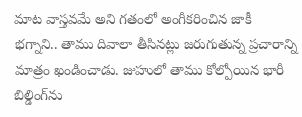మాట వాస్తవమే అని గతంలో అంగీకరించిన జాకీ భగ్నాని.. తాము దివాలా తీసినట్లు జరుగుతున్న ప్రచారాన్ని మాత్రం ఖండించాడు. జుహులో తాము కోల్పోయిన భారీ బిల్డింగ్‌ను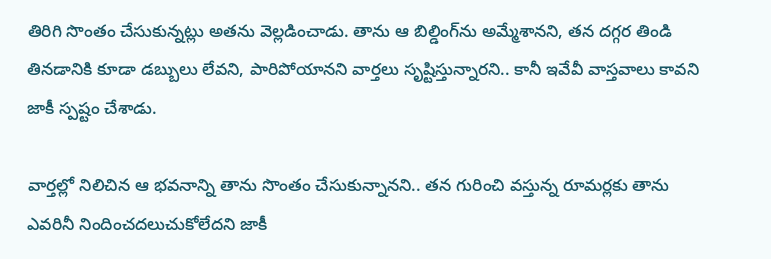తిరిగి సొంతం చేసుకున్నట్లు అతను వెల్లడించాడు. తాను ఆ బిల్డింగ్‌ను అమ్మేశానని, తన దగ్గర తిండి తినడానికి కూడా డబ్బులు లేవని, పారిపోయానని వార్తలు సృష్టిస్తున్నారని.. కానీ ఇవేవీ వాస్తవాలు కావని జాకీ స్పష్టం చేశాడు.

వార్తల్లో నిలిచిన ఆ భవనాన్ని తాను సొంతం చేసుకున్నానని.. తన గురించి వస్తున్న రూమర్లకు తాను ఎవరినీ నిందించదలుచుకోలేదని జాకీ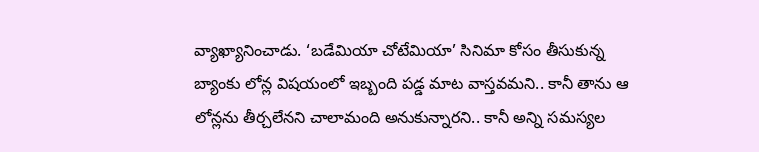వ్యాఖ్యానించాడు. ‘బడేమియా చోటేమియా’ సినిమా కోసం తీసుకున్న బ్యాంకు లోన్ల విషయంలో ఇబ్బంది పడ్డ మాట వాస్తవమని.. కానీ తాను ఆ లోన్లను తీర్చలేనని చాలామంది అనుకున్నారని.. కానీ అన్ని సమస్యల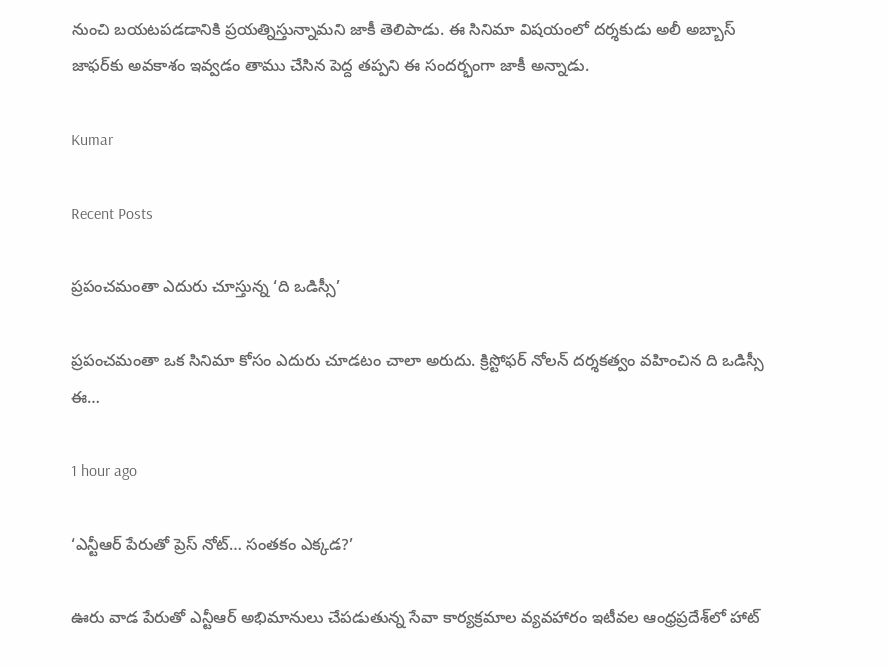నుంచి బయటపడడానికి ప్రయత్నిస్తున్నామని జాకీ తెలిపాడు. ఈ సినిమా విషయంలో దర్శకుడు అలీ అబ్బాస్ జాఫర్‌కు అవకాశం ఇవ్వడం తాము చేసిన పెద్ద తప్పని ఈ సందర్భంగా జాకీ అన్నాడు.

Kumar

Recent Posts

ప్రపంచమంతా ఎదురు చూస్తున్న ‘ది ఒడిస్సీ’

ప్రపంచమంతా ఒక సినిమా కోసం ఎదురు చూడటం చాలా అరుదు. క్రిస్టోఫర్ నోలన్ దర్శకత్వం వహించిన ది ఒడిస్సీ ఈ…

1 hour ago

‘ఎన్టీఆర్ పేరుతో ప్రెస్ నోట్… సంతకం ఎక్కడ?’

ఊరు వాడ పేరుతో ఎన్టీఆర్ అభిమానులు చేప‌డుతున్న సేవా కార్య‌క్ర‌మాల వ్య‌వ‌హారం ఇటీవ‌ల ఆంధ్ర‌ప్ర‌దేశ్‌లో హాట్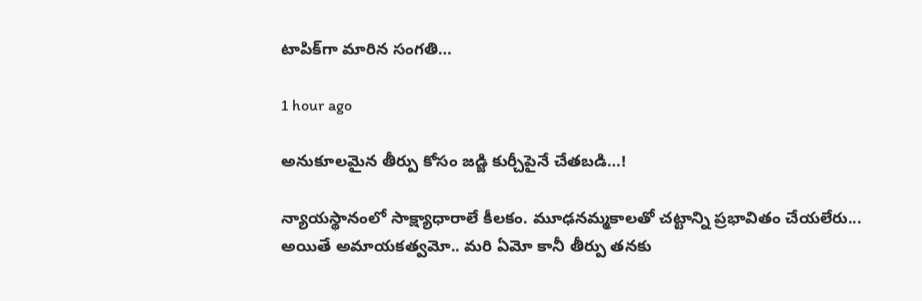టాపిక్‌గా మారిన సంగతి…

1 hour ago

అనుకూలమైన తీర్పు కోసం జడ్జి కుర్చీపైనే చేతబడి…!

న్యాయస్థానంలో సాక్ష్యాధారాలే కీలకం. మూఢనమ్మకాలతో చట్టాన్ని ప్రభావితం చేయలేరు... అయితే అమాయకత్వమో.. మరి ఏమో కానీ తీర్పు తనకు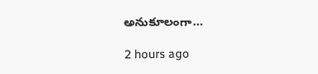అనుకూలంగా…

2 hours ago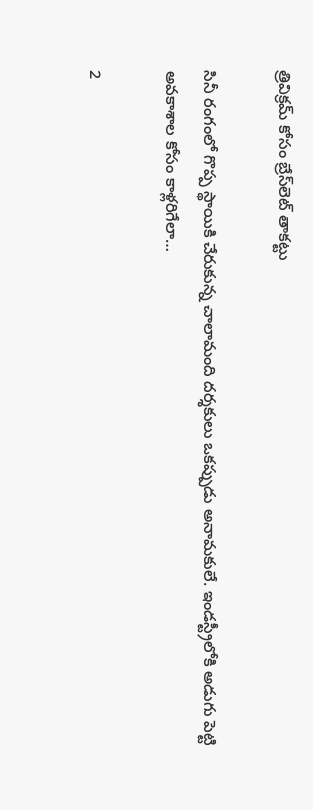త్రివిక్రమ్ కోసం బ్రేస్‌లెట్ తాకట్టు

సినీ రంగంలో గొప్ప స్థాయికి చేరుకున్న చాలామంది దర్శకులు ఒకప్పుడు అనామకులే. ఇండస్ట్రీలోకి అడుగు పెట్టి అవకాశాల కోసం కాళ్లరిగేలా…

2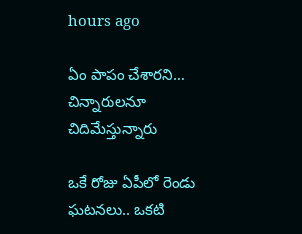hours ago

ఏం పాపం చేశారని… చిన్నారులనూ చిదిమేస్తున్నారు

ఒకే రోజు ఏపీలో రెండు ఘటనలు.. ఒకటి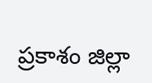ప్రకాశం జిల్లా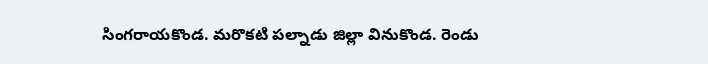సింగరాయకొండ. మరొకటి పల్నాడు జిల్లా వినుకొండ. రెండు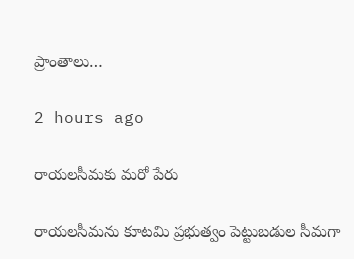ప్రాంతాలు…

2 hours ago

రాయ‌ల‌సీమ‌కు మరో పేరు

రాయ‌లసీమ‌ను కూట‌మి ప్ర‌భుత్వం పెట్టుబ‌డుల సీమ‌గా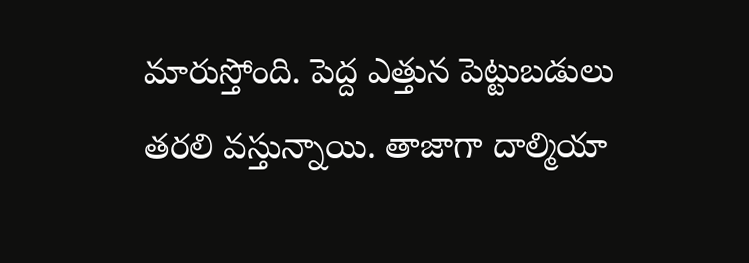మారుస్తోంది. పెద్ద ఎత్తున పెట్టుబ‌డులు త‌ర‌లి వ‌స్తున్నాయి. తాజాగా దాల్మియా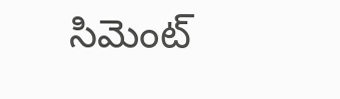సిమెంట్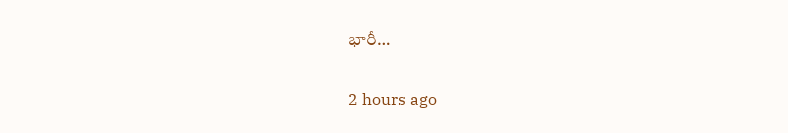భారీ…

2 hours ago